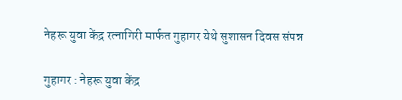नेहरू युवा केंद्र रत्नागिरी मार्फत गुहागर येथे सुशासन दिवस संपन्न

गुहागर : नेहरू युवा केंद्र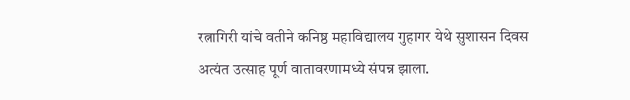रत्नागिरी यांचे वतीने कनिष्ठ महाविद्यालय गुहागर येथे सुशासन दिवस अत्यंत उत्साह पूर्ण वातावरणामध्ये संपन्न झाला.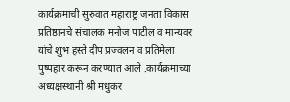कार्यक्रमाची सुरुवात महाराष्ट्र जनता विकास प्रतिष्ठानचे संचालक मनोज पाटील व मान्यवर यांचे शुभ हस्ते दीप प्रज्वलन व प्रतिमेला पुष्पहार करून करण्यात आले .कार्यक्रमाच्या अध्यक्षस्थानी श्री मधुकर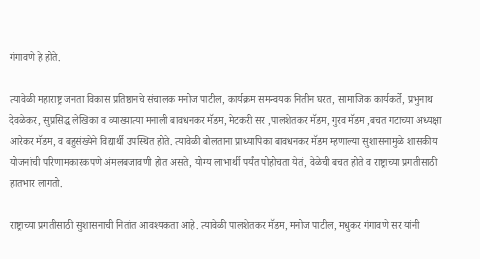गंगावणे हे होते.

त्यावेळी महाराष्ट्र जनता विकास प्रतिष्ठानचे संचालक मनोज पाटील, कार्यक्रम समन्वयक नितीन घरत, सामाजिक कार्यकर्ते, प्रभुनाथ देवळेकर, सुप्रसिद्ध लेखिका व व्याख्यात्या मनाली बावधनकर मॅडम, मेटकरी सर ,पालशेतकर मॅडम, गुरव मॅडम ,बचत गटाच्या अध्यक्षा आरेकर मॅडम, व बहुसंख्येने विद्यार्थी उपस्थित होते. त्यावेळी बोलताना प्राध्यापिका बावधनकर मॅडम म्हणाल्या सुशासनामुळे शासकीय योजनांची परिणामकारकपणे अंमलबजावणी होत असते, योग्य लाभार्थी पर्यंत पोहोचता येतं, वेळेची बचत होते व राष्ट्राच्या प्रगतीसाठी हातभार लागतो.

राष्ट्राच्या प्रगतीसाठी सुशासनाची नितांत आवश्यकता आहे. त्यावेळी पालशेतकर मॅडम, मनोज पाटील, मधुकर गंगावणे सर यांनी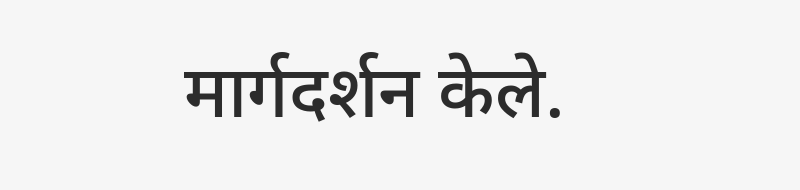मार्गदर्शन केले.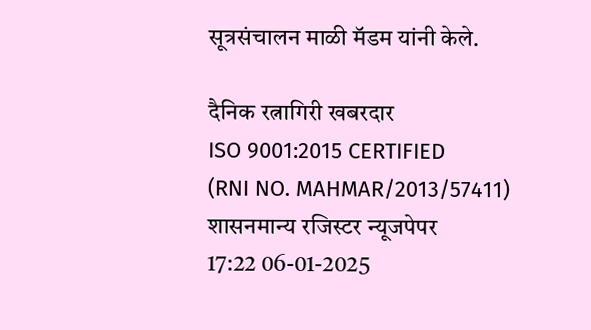सूत्रसंचालन माळी मॅडम यांनी केले.

दैनिक रत्नागिरी खबरदार
ISO 9001:2015 CERTIFIED
(RNI NO. MAHMAR/2013/57411)
शासनमान्य रजिस्टर न्यूजपेपर
17:22 06-01-2025